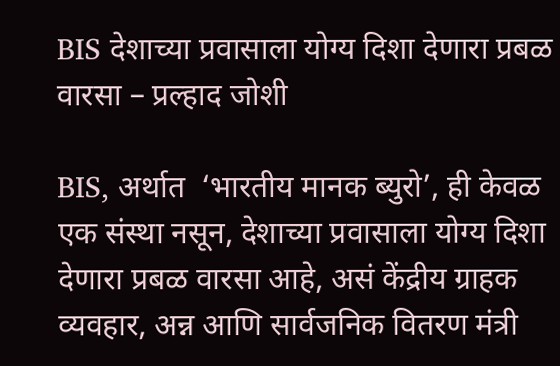BIS देशाच्या प्रवासाला योग्य दिशा देणारा प्रबळ वारसा – प्रल्हाद जोशी

BIS, अर्थात  ‘भारतीय मानक ब्युरो’, ही केवळ एक संस्था नसून, देशाच्या प्रवासाला योग्य दिशा देणारा प्रबळ वारसा आहे, असं केंद्रीय ग्राहक व्यवहार, अन्न आणि सार्वजनिक वितरण मंत्री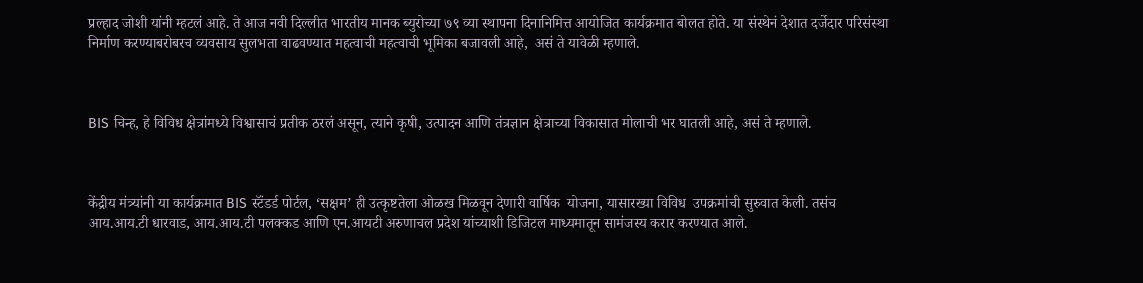प्रल्हाद जोशी यांनी म्हटलं आहे. ते आज नवी दिल्लीत भारतीय मानक ब्युरोच्या ७९ व्या स्थापना दिनानिमित्त आयोजित कार्यक्रमात बोलत होते. या संस्थेनं देशात दर्जेदार परिसंस्था निर्माण करण्याबरोबरच व्यवसाय सुलभता वाढवण्यात महत्वाची महत्वाची भूमिका बजावली आहे,  असं ते यावेळी म्हणाले.



BIS चिन्ह, हे विविध क्षेत्रांमध्ये विश्वासाचं प्रतीक ठरलं असून, त्याने कृषी, उत्पादन आणि तंत्रज्ञान क्षेत्राच्या विकासात मोलाची भर घातली आहे, असं ते म्हणाले.



केंद्रीय मंत्र्यांनी या कार्यक्रमात BIS स्टॅंडर्ड पोर्टल, ‘सक्षम’ ही उत्कृष्टतेला ओळख मिळवून देणारी वार्षिक  योजना, यासारख्या विविध  उपक्रमांची सुरुवात केली. तसंच आय.आय.टी धारवाड, आय.आय.टी पलक्कड आणि एन.आयटी अरुणाचल प्रदेश यांच्याशी डिजिटल माध्यमातून सामंजस्य करार करण्यात आले.